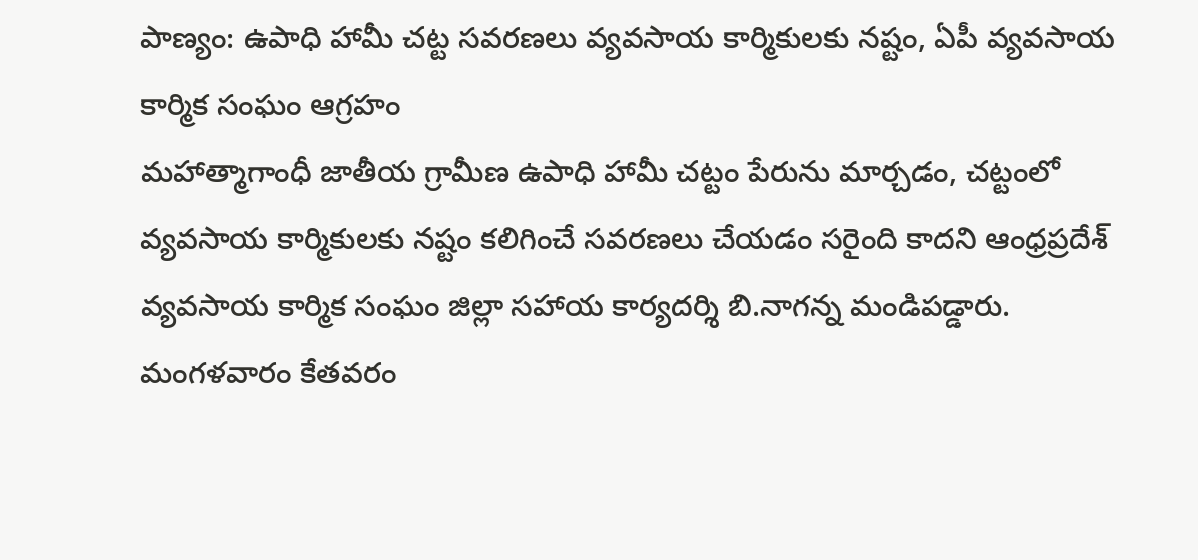పాణ్యం: ఉపాధి హామీ చట్ట సవరణలు వ్యవసాయ కార్మికులకు నష్టం, ఏపీ వ్యవసాయ కార్మిక సంఘం ఆగ్రహం
మహాత్మాగాంధీ జాతీయ గ్రామీణ ఉపాధి హామీ చట్టం పేరును మార్చడం, చట్టంలో వ్యవసాయ కార్మికులకు నష్టం కలిగించే సవరణలు చేయడం సరైంది కాదని ఆంధ్రప్రదేశ్ వ్యవసాయ కార్మిక సంఘం జిల్లా సహాయ కార్యదర్శి బి.నాగన్న మండిపడ్డారు. మంగళవారం కేతవరం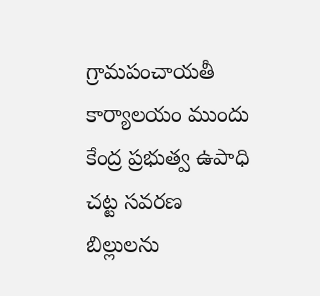గ్రామపంచాయతీ కార్యాలయం ముందు కేంద్ర ప్రభుత్వ ఉపాధి చట్ట సవరణ బిల్లులను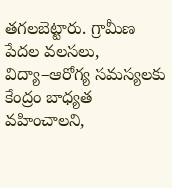తగలబెట్టారు. గ్రామీణ పేదల వలసలు, విద్యా–ఆరోగ్య సమస్యలకు కేంద్రం బాధ్యత వహించాలని,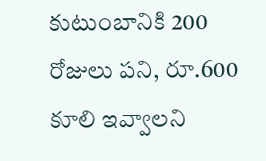కుటుంబానికి 200 రోజులు పని, రూ.600 కూలి ఇవ్వాలని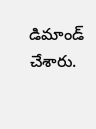డిమాండ్ చేశారు.